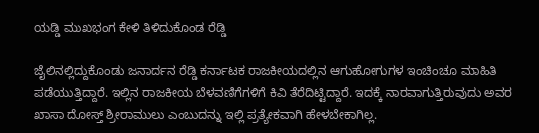ಯಡ್ಡಿ ಮುಖಭಂಗ ಕೇಳಿ ತಿಳಿದುಕೊಂಡ ರೆಡ್ಡಿ

ಜೈಲಿನಲ್ಲಿದ್ದುಕೊಂಡು ಜನಾರ್ದನ ರೆಡ್ಡಿ ಕರ್ನಾಟಕ ರಾಜಕೀಯದಲ್ಲಿನ ಆಗುಹೋಗುಗಳ ಇಂಚಿಂಚೂ ಮಾಹಿತಿ ಪಡೆಯುತ್ತಿದ್ದಾರೆ. ಇಲ್ಲಿನ ರಾಜಕೀಯ ಬೆಳವಣಿಗೆಗಳಿಗೆ ಕಿವಿ ತೆರೆದಿಟ್ಟಿದ್ದಾರೆ. ಇದಕ್ಕೆ ನಾರವಾಗುತ್ತಿರುವುದು ಅವರ ಖಾಸಾ ದೋಸ್ತ್ ಶ್ರೀರಾಮುಲು ಎಂಬುದನ್ನು ಇಲ್ಲಿ ಪ್ರತ್ಯೇಕವಾಗಿ ಹೇಳಬೇಕಾಗಿಲ್ಲ.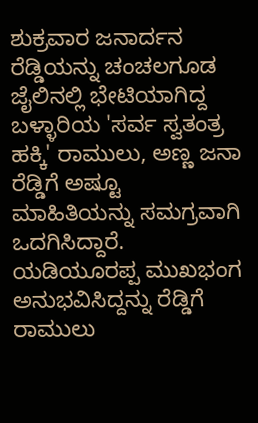ಶುಕ್ರವಾರ ಜನಾರ್ದನ ರೆಡ್ಡಿಯನ್ನು ಚಂಚಲಗೂಡ ಜೈಲಿನಲ್ಲಿ ಭೇಟಿಯಾಗಿದ್ದ ಬಳ್ಳಾರಿಯ 'ಸರ್ವ ಸ್ವತಂತ್ರ ಹಕ್ಕಿ' ರಾಮುಲು, ಅಣ್ಣ ಜನಾ ರೆಡ್ಡಿಗೆ ಅಷ್ಟೂ ಮಾಹಿತಿಯನ್ನು ಸಮಗ್ರವಾಗಿ ಒದಗಿಸಿದ್ದಾರೆ. ಯಡಿಯೂರಪ್ಪ ಮುಖಭಂಗ ಅನುಭವಿಸಿದ್ದನ್ನು ರೆಡ್ಡಿಗೆ ರಾಮುಲು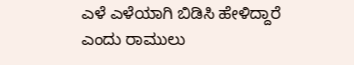ಎಳೆ ಎಳೆಯಾಗಿ ಬಿಡಿಸಿ ಹೇಳಿದ್ದಾರೆ ಎಂದು ರಾಮುಲು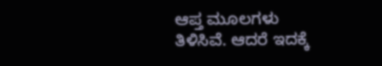ಆಪ್ತ ಮೂಲಗಳು ತಿಳಿಸಿವೆ. ಆದರೆ ಇದಕ್ಕೆ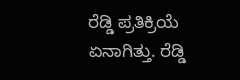ರೆಡ್ಡಿ ಪ್ರತಿಕ್ರಿಯೆ ಏನಾಗಿತ್ತು. ರೆಡ್ಡಿ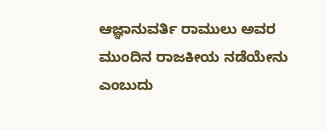ಆಜ್ಞಾನುವರ್ತಿ ರಾಮುಲು ಅವರ ಮುಂದಿನ ರಾಜಕೀಯ ನಡೆಯೇನು ಎಂಬುದು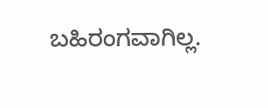ಬಹಿರಂಗವಾಗಿಲ್ಲ.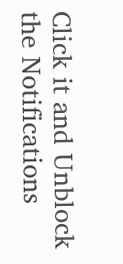Click it and Unblock the Notifications